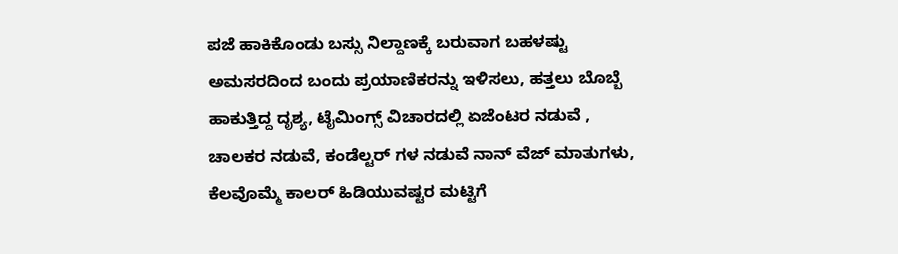ಪಜೆ ಹಾಕಿಕೊಂಡು ಬಸ್ಸು ನಿಲ್ದಾಣಕ್ಕೆ ಬರುವಾಗ ಬಹಳಷ್ಟು ಅಮಸರದಿಂದ ಬಂದು ಪ್ರಯಾಣಿಕರನ್ನು ಇಳಿಸಲು, ಹತ್ತಲು ಬೊಬ್ಬೆ ಹಾಕುತ್ತಿದ್ದ ದೃಶ್ಯ, ಟೈಮಿಂಗ್ಸ್ ವಿಚಾರದಲ್ಲಿ ಏಜೆಂಟರ ನಡುವೆ , ಚಾಲಕರ ನಡುವೆ, ಕಂಡೆಲ್ಟರ್ ಗಳ ನಡುವೆ ನಾನ್ ವೆಜ್ ಮಾತುಗಳು, ಕೆಲವೊಮ್ಮೆ ಕಾಲರ್ ಹಿಡಿಯುವಷ್ಟರ ಮಟ್ಟಿಗೆ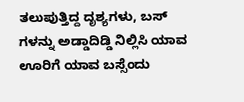ತಲುಪುತ್ತಿದ್ದ ದೃಶ್ಯಗಳು, ಬಸ್ ಗಳನ್ನು ಅಡ್ಡಾದಿಡ್ಡಿ ನಿಲ್ಲಿಸಿ ಯಾವ ಊರಿಗೆ ಯಾವ ಬಸ್ಸೆಂದು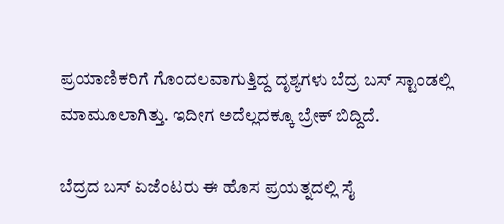ಪ್ರಯಾಣಿಕರಿಗೆ ಗೊಂದಲವಾಗುತ್ತಿದ್ದ ದೃಶ್ಯಗಳು ಬೆದ್ರ ಬಸ್ ಸ್ಟಾಂಡಲ್ಲಿ ಮಾಮೂಲಾಗಿತ್ತು. ಇದೀಗ ಅದೆಲ್ಲದಕ್ಕೂ ಬ್ರೇಕ್ ಬಿದ್ದಿದೆ.

ಬೆದ್ರದ ಬಸ್ ಏಜೆಂಟರು ಈ ಹೊಸ ಪ್ರಯತ್ನದಲ್ಲಿ ಸೈ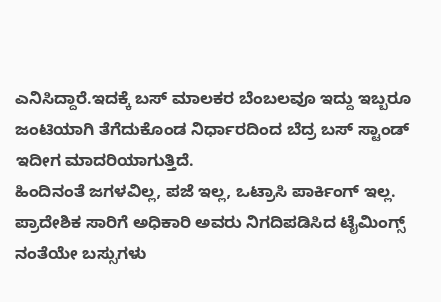ಎನಿಸಿದ್ದಾರೆ.ಇದಕ್ಕೆ ಬಸ್ ಮಾಲಕರ ಬೆಂಬಲವೂ ಇದ್ದು ಇಬ್ಬರೂ ಜಂಟಿಯಾಗಿ ತೆಗೆದುಕೊಂಡ ನಿರ್ಧಾರದಿಂದ ಬೆದ್ರ ಬಸ್ ಸ್ಟಾಂಡ್ ಇದೀಗ ಮಾದರಿಯಾಗುತ್ತಿದೆ.
ಹಿಂದಿನಂತೆ ಜಗಳವಿಲ್ಲ, ಪಜೆ ಇಲ್ಲ, ಒಟ್ರಾಸಿ ಪಾರ್ಕಿಂಗ್ ಇಲ್ಲ. ಪ್ರಾದೇಶಿಕ ಸಾರಿಗೆ ಅಧಿಕಾರಿ ಅವರು ನಿಗದಿಪಡಿಸಿದ ಟೈಮಿಂಗ್ಸ್ ನಂತೆಯೇ ಬಸ್ಸುಗಳು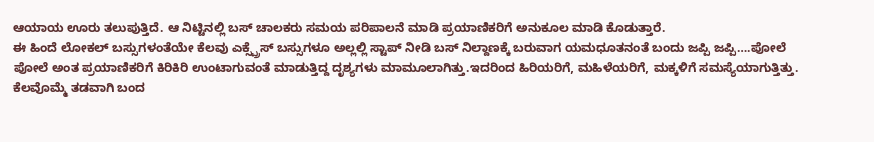ಆಯಾಯ ಊರು ತಲುಪುತ್ತಿದೆ. ಆ ನಿಟ್ಟಿನಲ್ಲಿ ಬಸ್ ಚಾಲಕರು ಸಮಯ ಪರಿಪಾಲನೆ ಮಾಡಿ ಪ್ರಯಾಣಿಕರಿಗೆ ಅನುಕೂಲ ಮಾಡಿ ಕೊಡುತ್ತಾರೆ.
ಈ ಹಿಂದೆ ಲೋಕಲ್ ಬಸ್ಸುಗಳಂತೆಯೇ ಕೆಲವು ಎಕ್ಸ್ಪ್ರೆಸ್ ಬಸ್ಸುಗಳೂ ಅಲ್ಲಲ್ಲಿ ಸ್ಟಾಪ್ ನೀಡಿ ಬಸ್ ನಿಲ್ದಾಣಕ್ಕೆ ಬರುವಾಗ ಯಮಧೂತನಂತೆ ಬಂದು ಜಪ್ಪಿ ಜಪ್ಪಿ….ಪೋಲೆ ಪೋಲೆ ಅಂತ ಪ್ರಯಾಣಿಕರಿಗೆ ಕಿರಿಕಿರಿ ಉಂಟಾಗುವಂತೆ ಮಾಡುತ್ತಿದ್ದ ದೃಶ್ಯಗಳು ಮಾಮೂಲಾಗಿತ್ತು.ಇದರಿಂದ ಹಿರಿಯರಿಗೆ, ಮಹಿಳೆಯರಿಗೆ, ಮಕ್ಕಳಿಗೆ ಸಮಸ್ಯೆಯಾಗುತ್ತಿತ್ತು.
ಕೆಲವೊಮ್ಮೆ ತಡವಾಗಿ ಬಂದ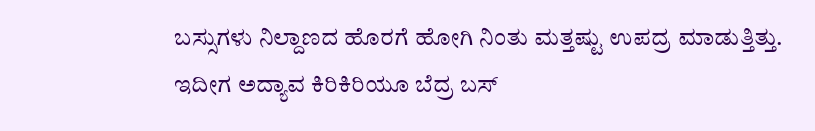ಬಸ್ಸುಗಳು ನಿಲ್ದಾಣದ ಹೊರಗೆ ಹೋಗಿ ನಿಂತು ಮತ್ತಷ್ಟು ಉಪದ್ರ ಮಾಡುತ್ತಿತ್ತು.
ಇದೀಗ ಅದ್ಯಾವ ಕಿರಿಕಿರಿಯೂ ಬೆದ್ರ ಬಸ್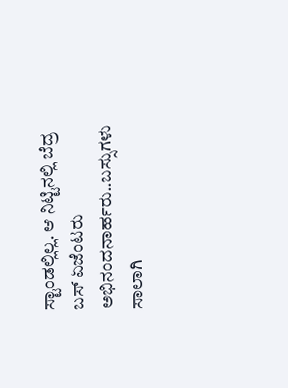ಸ್ಟಾಂಡಲ್ಲಿಲ್ಲ. ಆ ನಿಟ್ಟಿನಲ್ಲಿ ಬೆದ್ರ ಬಸ್ ಏಜೆಂಟರು ಅಭಿನಂದನಾರ್ಹರು..ಬಸ್ಸುಗಳು ಸಾಲಾಗಿ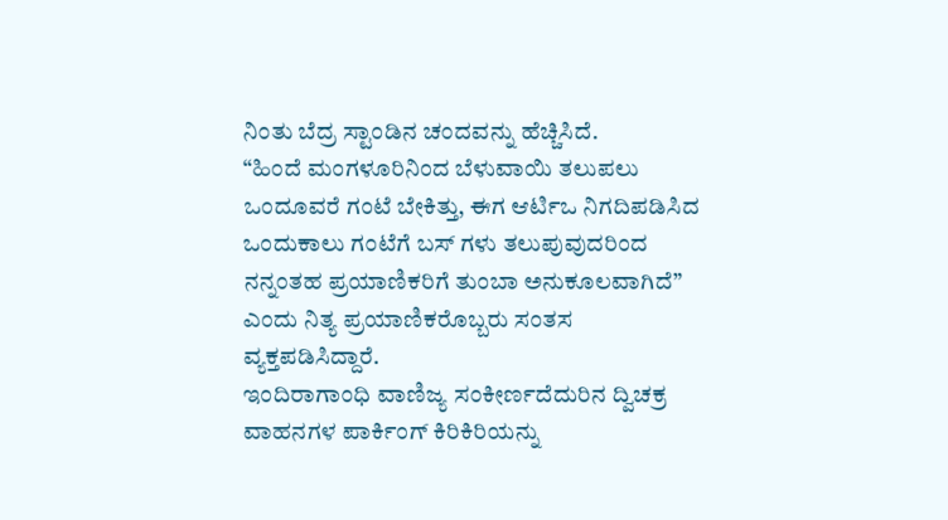ನಿಂತು ಬೆದ್ರ ಸ್ಟಾಂಡಿನ ಚಂದವನ್ನು ಹೆಚ್ಚಿಸಿದೆ.
“ಹಿಂದೆ ಮಂಗಳೂರಿನಿಂದ ಬೆಳುವಾಯಿ ತಲುಪಲು ಒಂದೂವರೆ ಗಂಟೆ ಬೇಕಿತ್ತು, ಈಗ ಆರ್ಟಿಒ ನಿಗದಿಪಡಿಸಿದ ಒಂದುಕಾಲು ಗಂಟೆಗೆ ಬಸ್ ಗಳು ತಲುಪುವುದರಿಂದ ನನ್ನಂತಹ ಪ್ರಯಾಣಿಕರಿಗೆ ತುಂಬಾ ಅನುಕೂಲವಾಗಿದೆ” ಎಂದು ನಿತ್ಯ ಪ್ರಯಾಣಿಕರೊಬ್ಬರು ಸಂತಸ ವ್ಯಕ್ತಪಡಿಸಿದ್ದಾರೆ.
ಇಂದಿರಾಗಾಂಧಿ ವಾಣಿಜ್ಯ ಸಂಕೀರ್ಣದೆದುರಿನ ದ್ವಿಚಕ್ರ ವಾಹನಗಳ ಪಾರ್ಕಿಂಗ್ ಕಿರಿಕಿರಿಯನ್ನು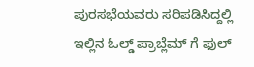ಪುರಸಭೆಯವರು ಸರಿಪಡಿಸಿದ್ದಲ್ಲಿ ಇಲ್ಲಿನ ಓಲ್ಡ್ ಪ್ರಾಬ್ಲೆಮ್ ಗೆ ಫುಲ್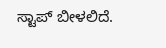ಸ್ಟಾಪ್ ಬೀಳಲಿದೆ.